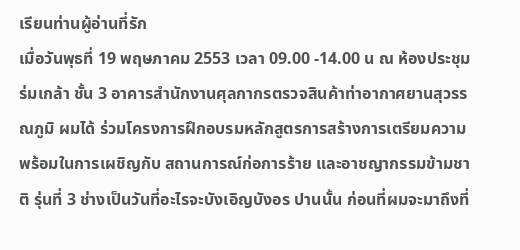เรียนท่านผู้อ่านที่รัก
เมื่อวันพุธที่ 19 พฤษภาคม 2553 เวลา 09.00 -14.00 น ณ ห้องประชุมร่มเกล้า ชั้น 3 อาคารสำนักงานศุลกากรตรวจสินค้าท่าอากาศยานสุวรรณภูมิ ผมได้ ร่วมโครงการฝึกอบรมหลักสูตรการสร้างการเตรียมความพร้อมในการเผชิญกับ สถานการณ์ก่อการร้าย และอาชญากรรมข้ามชาติ รุ่นที่ 3 ช่างเป็นวันที่อะไรจะบังเอิญบังอร ปานนั้น ก่อนที่ผมจะมาถึงที่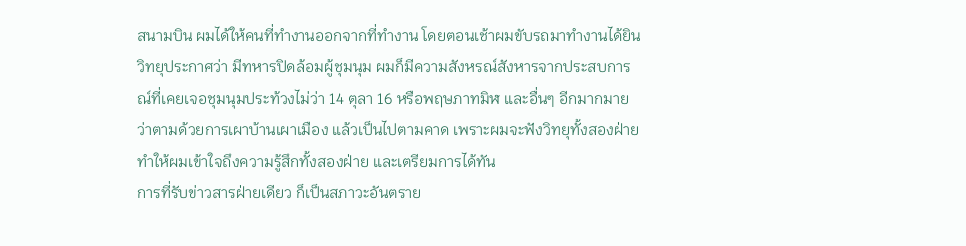สนามบิน ผมได้ให้คนที่ทำงานออกจากที่ทำงาน โดยตอนเช้าผมขับรถมาทำงานได้ยินวิทยุประกาศว่า มีทหารปิดล้อมผู้ชุมนุม ผมก็มีความสังหรณ์สังหารจากประสบการณ์ที่เคยเจอชุมนุมประท้วงไม่ว่า 14 ตุลา 16 หรือพฤษภาทมิฬ และอื่นๆ อีกมากมาย ว่าตามด้วยการเผาบ้านเผาเมือง แล้วเป็นไปตามคาด เพราะผมจะฟังวิทยุทั้งสองฝ่าย ทำให้ผมเข้าใจถึงความรู้สึกทั้งสองฝ่าย และเตรียมการได้ทัน
การที่รับข่าวสารฝ่ายเดียว ก็เป็นสภาวะอันตราย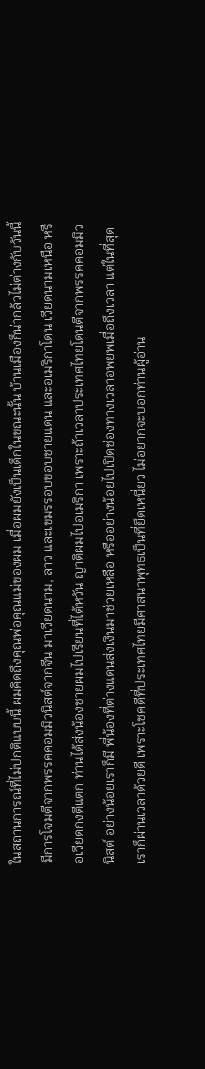ในสถานการณ์ที่ไม่ปกติแบบนี้ ผมคิดถึงคุณพ่อคุณแม่ของผม เมื่อผมยังเป็นเด็กในขณะนั้น บ้านเมืองก็น่ากล้วไม่ต่างกับวันนี้ มีการโจมตีจากพรรคคอมมิวนิสต์จากจีน มาเวียดนาม, ลาว และเขมรรอบขอบชายแดน และอเมริกาโดน เวียดนามเหนือ หรือเวียดกงตีแตก ท่านได้ส่งน้องชายผมไปเรียนที่ไต้หวัน ญาติผมไปอเมริกา เพราะถ้าเวลาประเทศไทยโดนตีจากพรรคคอมมิวนิสต์ อย่างน้อยเราก็มี พี่น้องที่ต่างแดนส่งเงินมาช่วยเหลือ หรืออย่างน้อยไปเปิดช่องทางเวลาอพยพเมื่อถึงเวลา แต่ในที่สุดเราก็ผ่านเวลาด้วยดี เพราะโชคดีที่ประเทศไทยมีศาสนาพุทธเป็นที่ยึดเหนี่ยว ไม่อยากจะบอกท่านผู้อ่าน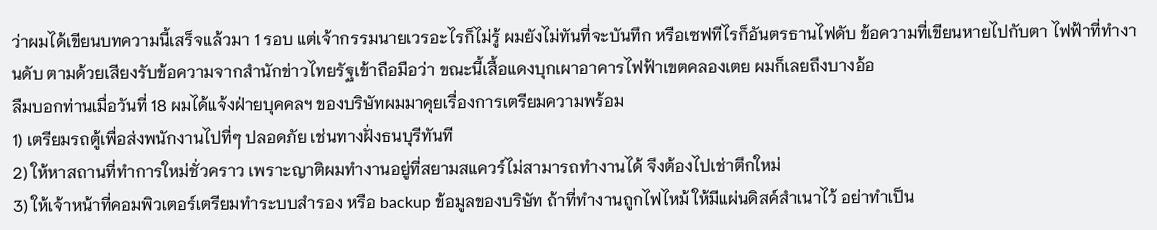ว่าผมได้เขียนบทความนี้เสร็จแล้วมา 1 รอบ แต่เจ้ากรรมนายเวรอะไรก็ไม่รู้ ผมยังไม่ทันที่จะบันทึก หรือเซฟทีไรก็อันตรธานไฟดับ ข้อความที่เขียนหายไปกับตา ไฟฟ้าที่ทำงานดับ ตามด้วยเสียงรับข้อความจากสำนักข่าวไทยรัฐเข้าถือมือว่า ขณะนี้เสื้อแดงบุกเผาอาคารไฟฟ้าเขตคลองเตย ผมก็เลยถึงบางอ้อ
ลืมบอกท่านเมื่อวันที่ 18 ผมได้แจ้งฝ่ายบุคคลฯ ของบริษัทผมมาคุยเรื่องการเตรียมความพร้อม
1) เตรียมรถตู้เพื่อส่งพนักงานไปที่ๆ ปลอดภัย เช่นทางฝั่งธนบุรีทันที
2) ให้หาสถานที่ทำการใหม่ชั่วคราว เพราะญาติผมทำงานอยู่ที่สยามสแควร์ไม่สามารถทำงานได้ จึงต้องไปเช่าตึกใหม่
3) ให้เจ้าหน้าที่คอมพิวเตอร์เตรียมทำระบบสำรอง หรือ backup ข้อมูลของบริษัท ถ้าที่ทำงานถูกไฟไหม้ ให้มีแผ่นดิสค์สำเนาไว้ อย่าทำเป็น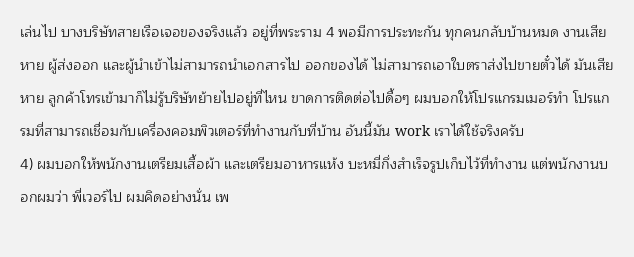เล่นไป บางบริษัทสายเรือเจอของจริงแล้ว อยู่ที่พระราม 4 พอมีการประทะกัน ทุกคนกลับบ้านหมด งานเสียหาย ผู้ส่งออก และผู้นำเข้าไม่สามารถนำเอกสารไป ออกของได้ ไม่สามารถเอาใบตราส่งไปขายตั๋วได้ มันเสียหาย ลูกค้าโทรเข้ามาก็ไม่รู้บริษัทย้ายไปอยู่ที่ไหน ขาดการติดต่อไปดื้อๆ ผมบอกให้โปรแกรมเมอร์ทำ โปรแกรมที่สามารถเชื่อมกับเครื่องคอมพิวเตอร์ที่ทำงานกับที่บ้าน อันนี้มัน work เราได้ใช้จริงครับ
4) ผมบอกให้พนักงานเตรียมเสื้อผ้า และเตรียมอาหารแห้ง บะหมี่กึ่งสำเร็จรูปเก็บไว้ที่ทำงาน แต่พนักงานบอกผมว่า พี่เวอร์ไป ผมคิดอย่างนั่น เพ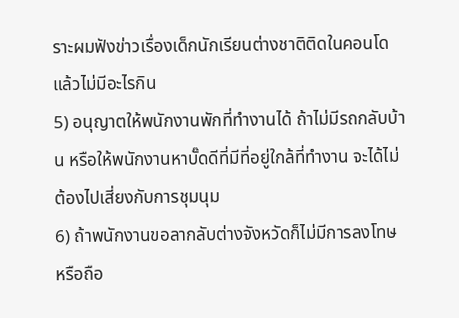ราะผมฟังข่าวเรื่องเด็กนักเรียนต่างชาติติดในคอนโดแล้วไม่มีอะไรกิน
5) อนุญาตให้พนักงานพักที่ทำงานได้ ถ้าไม่มีรถกลับบ้าน หรือให้พนักงานหาบั๊ดดีที่มีที่อยู่ใกล้ที่ทำงาน จะได้ไม่ต้องไปเสี่ยงกับการชุมนุม
6) ถ้าพนักงานขอลากลับต่างจังหวัดก็ไม่มีการลงโทษ หรือถือ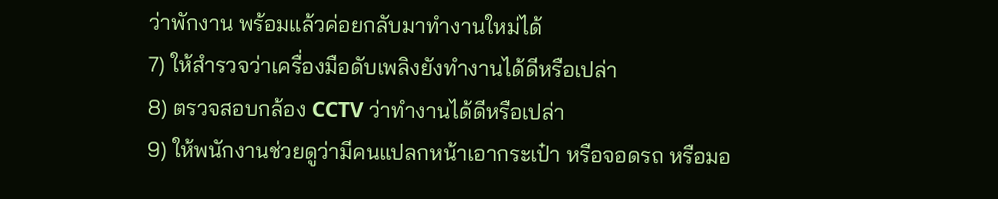ว่าพักงาน พร้อมแล้วค่อยกลับมาทำงานใหม่ได้
7) ให้สำรวจว่าเครื่องมือดับเพลิงยังทำงานได้ดีหรือเปล่า
8) ตรวจสอบกล้อง CCTV ว่าทำงานได้ดีหรือเปล่า
9) ให้พนักงานช่วยดูว่ามีคนแปลกหน้าเอากระเป๋า หรือจอดรถ หรือมอ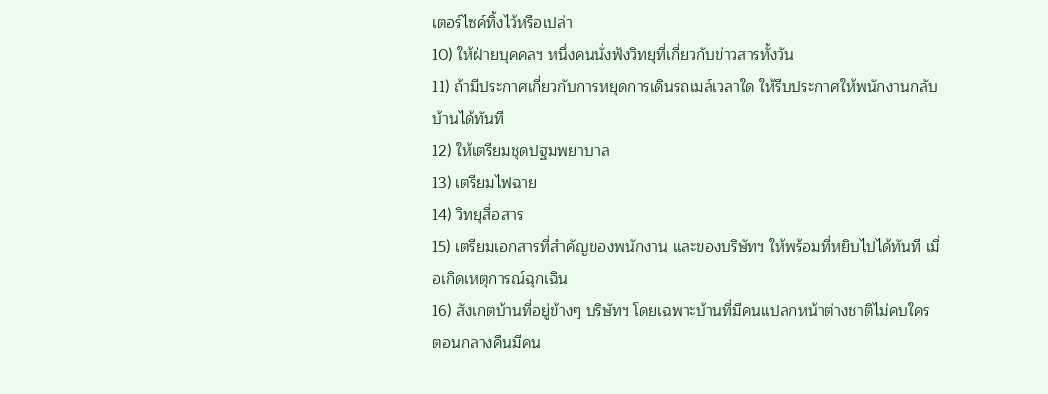เตอร์ไซค์ทิ้งไว้หรือเปล่า
10) ให้ฝ่ายบุคคลฯ หนึ่งคนนั่งฟังวิทยุที่เกี่ยวกับข่าวสารทั้งวัน
11) ถ้ามีประกาศเกี่ยวกับการหยุดการเดินรถเมล์เวลาใด ให้รีบประกาศให้พนักงานกลับบ้านได้ทันที
12) ให้เตรียมชุดปฐมพยาบาล
13) เตรียมไฟฉาย
14) วิทยุสื่อสาร
15) เตรียมเอกสารที่สำคัญของพนักงาน และของบริษัทฯ ให้พร้อมที่หยิบไปได้ทันที เมื่อเกิดเหตุการณ์ฉุกเฉิน
16) สังเกตบ้านที่อยู่ข้างๆ บริษัทฯ โดยเฉพาะบ้านที่มีคนแปลกหน้าต่างชาติไม่คบใคร ตอนกลางคืนมีคน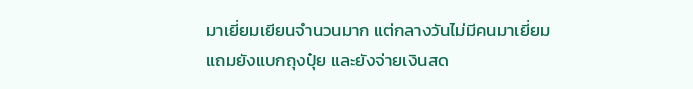มาเยี่ยมเยียนจำนวนมาก แต่กลางวันไม่มีคนมาเยี่ยม แถมยังแบกถุงปุ๋ย และยังจ่ายเงินสด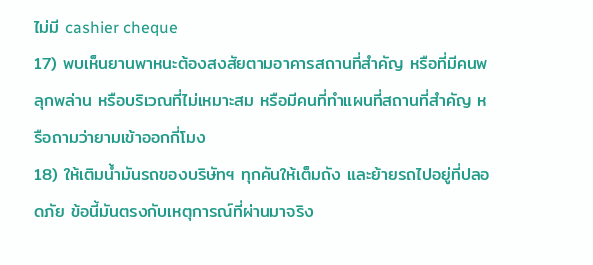ไม่มี cashier cheque
17) พบเห็นยานพาหนะต้องสงสัยตามอาคารสถานที่สำคัญ หรือที่มีคนพลุกพล่าน หรือบริเวณที่ไม่เหมาะสม หรือมีคนที่ทำแผนที่สถานที่สำคัญ หรือถามว่ายามเข้าออกกี่โมง
18) ให้เติมน้ำมันรถของบริษัทฯ ทุกคันให้เต็มถัง และย้ายรถไปอยู่ที่ปลอดภัย ข้อนี้มันตรงกับเหตุการณ์ที่ผ่านมาจริง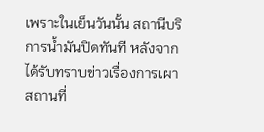เพราะในเย็นวันนั้น สถานีบริการน้ำมันปิดทันที หลังจากได้รับทราบข่าวเรื่องการเผาสถานที่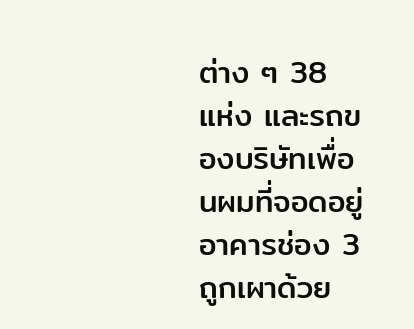ต่าง ๆ 38 แห่ง และรถของบริษัทเพื่อนผมที่จอดอยู่อาคารช่อง 3 ถูกเผาด้วย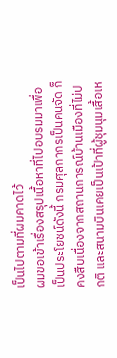เป็นไปตามที่ผมคาดไว้
ผมขอเข้าเรื่องสรุปเนื้อหาที่ไปอบรมมาเพื่อเป็นประโยชน์ดังนี้ กรมศุลกากรเป็นคนจัด ก็คงสืบเนื่องจากสถานการณ์บ้านเมืองที่ไม่ปกติ และสนามบินเคยเป็นเป้าที่ผู้ชุมนุมเสื้อเห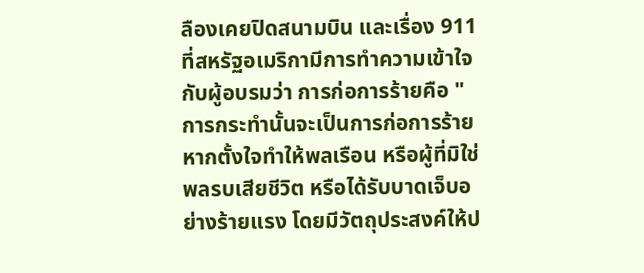ลืองเคยปิดสนามบิน และเรื่อง 911 ที่สหรัฐอเมริกามีการทำความเข้าใจกับผู้อบรมว่า การก่อการร้ายคือ "การกระทำนั้นจะเป็นการก่อการร้ายหากตั้งใจทำให้พลเรือน หรือผู้ที่มิใช่พลรบเสียชีวิต หรือได้รับบาดเจ็บอย่างร้ายแรง โดยมีวัตถุประสงค์ให้ป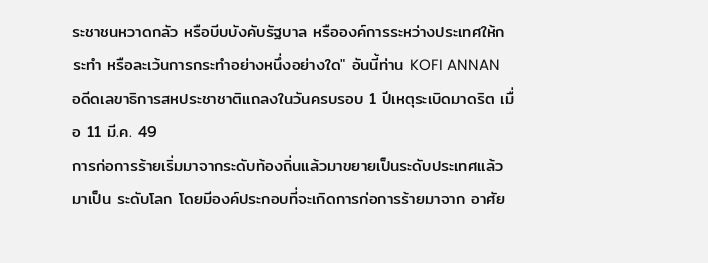ระชาชนหวาดกลัว หรือบีบบังคับรัฐบาล หรือองค์การระหว่างประเทศให้กระทำ หรือละเว้นการกระทำอย่างหนึ่งอย่างใด" อันนี้ท่าน KOFI ANNAN อดีดเลขาธิการสหประชาชาติแถลงในวันครบรอบ 1 ปีเหตุระเบิดมาดริต เมื่อ 11 มี.ค. 49
การก่อการร้ายเริ่มมาจากระดับท้องถิ่นแล้วมาขยายเป็นระดับประเทศแล้วมาเป็น ระดับโลก โดยมีองค์ประกอบที่จะเกิดการก่อการร้ายมาจาก อาศัย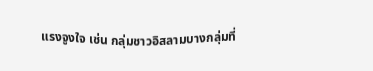แรงจูงใจ เช่น กลุ่มชาวอิสลามบางกลุ่มที่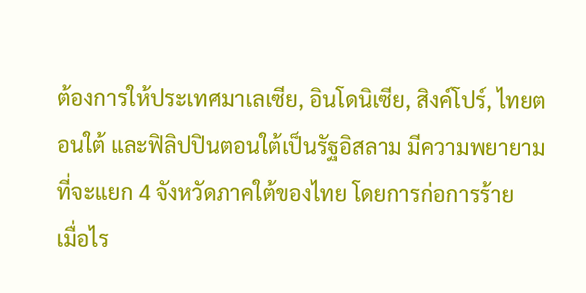ต้องการให้ประเทศมาเลเซีย, อินโดนิเซีย, สิงค์โปร์, ไทยตอนใต้ และฟิลิปปินตอนใต้เป็นรัฐอิสลาม มีความพยายามที่จะแยก 4 จังหวัดภาคใต้ของไทย โดยการก่อการร้าย
เมื่อไร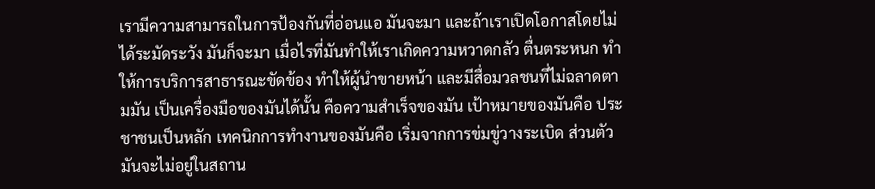เรามีความสามารถในการป้องกันที่อ่อนแอ มันจะมา และถ้าเราเปิดโอกาสโดยไม่ได้ระมัดระวัง มันก็จะมา เมื่อไรที่มันทำให้เราเกิดความหวาดกลัว ตื่นตระหนก ทำให้การบริการสาธารณะขัดข้อง ทำให้ผู้นำขายหน้า และมีสื่อมวลชนที่ไม่ฉลาดตามมัน เป็นเครื่องมือของมันได้นั้น คือความสำเร็จของมัน เป้าหมายของมันคือ ประชาชนเป็นหลัก เทคนิกการทำงานของมันคือ เริ่มจากการข่มขู่วางระเบิด ส่วนตัวมันจะไม่อยู่ในสถาน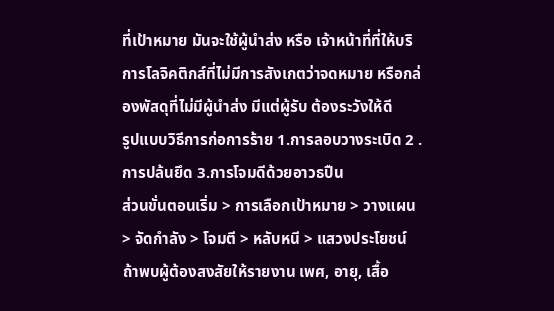ที่เป้าหมาย มันจะใช้ผู้นำส่ง หรือ เจ้าหน้าที่ที่ให้บริการโลจิคติกส์ที่ไม่มีการสังเกตว่าจดหมาย หรือกล่องพัสดุที่ไม่มีผู้นำส่ง มีแต่ผู้รับ ต้องระวังให้ดี
รูปแบบวิธีการก่อการร้าย 1.การลอบวางระเบิด 2 .การปล้นยึด 3.การโจมดีด้วยอาวธปืน
ส่วนขั่นตอนเริ่ม > การเลือกเป้าหมาย > วางแผน > จัดกำลัง > โจมตี > หลับหนี > แสวงประโยชน์
ถ้าพบผู้ต้องสงสัยให้รายงาน เพศ, อายุ, เสื้อ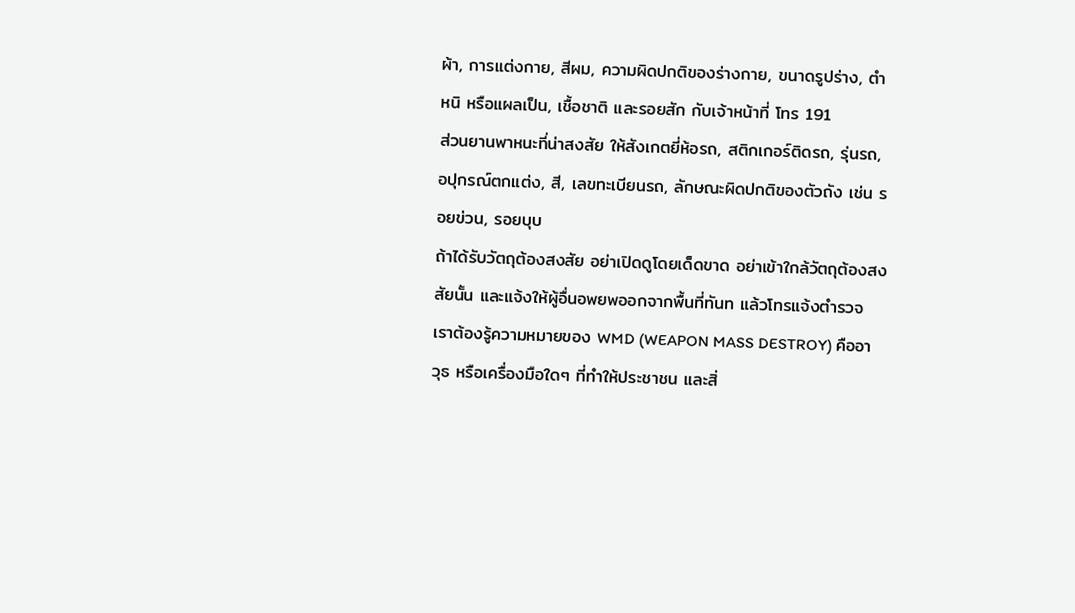ผ้า, การแต่งกาย, สีผม, ความผิดปกติของร่างกาย, ขนาดรูปร่าง, ตำหนิ หรือแผลเป็น, เชื้อชาติ และรอยสัก กับเจ้าหน้าที่ โทร 191
ส่วนยานพาหนะที่น่าสงสัย ให้สังเกตยี่ห้อรถ, สติกเกอร์ติดรถ, รุ่นรถ, อปุกรณ์ตกแต่ง, สี, เลขทะเบียนรถ, ลักษณะผิดปกติของตัวถัง เช่น รอยข่วน, รอยบุบ
ถ้าได้รับวัตถุต้องสงสัย อย่าเปิดดูโดยเด็ดขาด อย่าเข้าใกล้วัตถุต้องสงสัยนั้น และแจ้งให้ผู้อื่นอพยพออกจากพื้นที่ทันท แล้วโทรแจ้งตำรวจ
เราต้องรู้ความหมายของ WMD (WEAPON MASS DESTROY) คืออาวุธ หรือเครื่องมือใดๆ ที่ทำให้ประชาชน และสิ่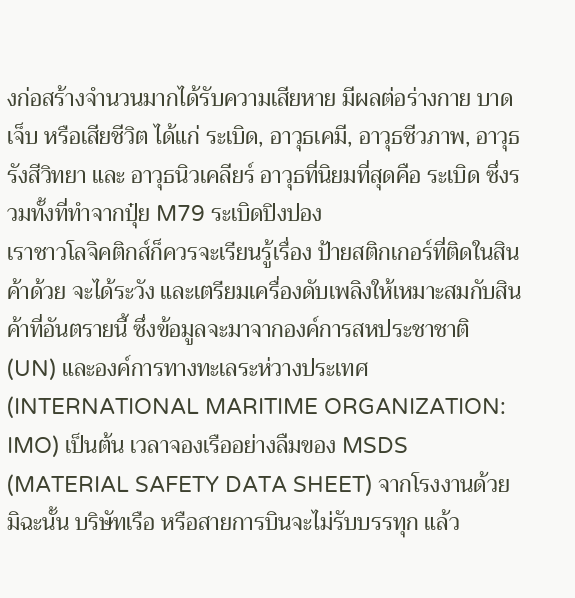งก่อสร้างจำนวนมากได้รับความเสียหาย มีผลต่อร่างกาย บาดเจ็บ หรือเสียชีวิต ได้แก่ ระเบิด, อาวุธเคมี, อาวุธชีวภาพ, อาวุธรังสีวิทยา และ อาวุธนิวเคลียร์ อาวุธที่นิยมที่สุดคือ ระเบิด ซึ่งรวมทั้งที่ทำจากปุ๋ย M79 ระเบิดปิงปอง
เราชาวโลจิคติกส์ก็ควรจะเรียนรู้เรื่อง ป้ายสติกเกอร์ที่ติดในสินค้าด้วย จะได้ระวัง และเตรียมเครื่องดับเพลิงให้เหมาะสมกับสินค้าที่อันตรายนี้ ซึ่งข้อมูลจะมาจากองค์การสหประชาชาติ (UN) และองค์การทางทะเลระห่วางประเทศ (INTERNATIONAL MARITIME ORGANIZATION: IMO) เป็นต้น เวลาจองเรืออย่างลืมของ MSDS (MATERIAL SAFETY DATA SHEET) จากโรงงานด้วย มิฉะนั้น บริษัทเรือ หรือสายการบินจะไม่รับบรรทุก แล้ว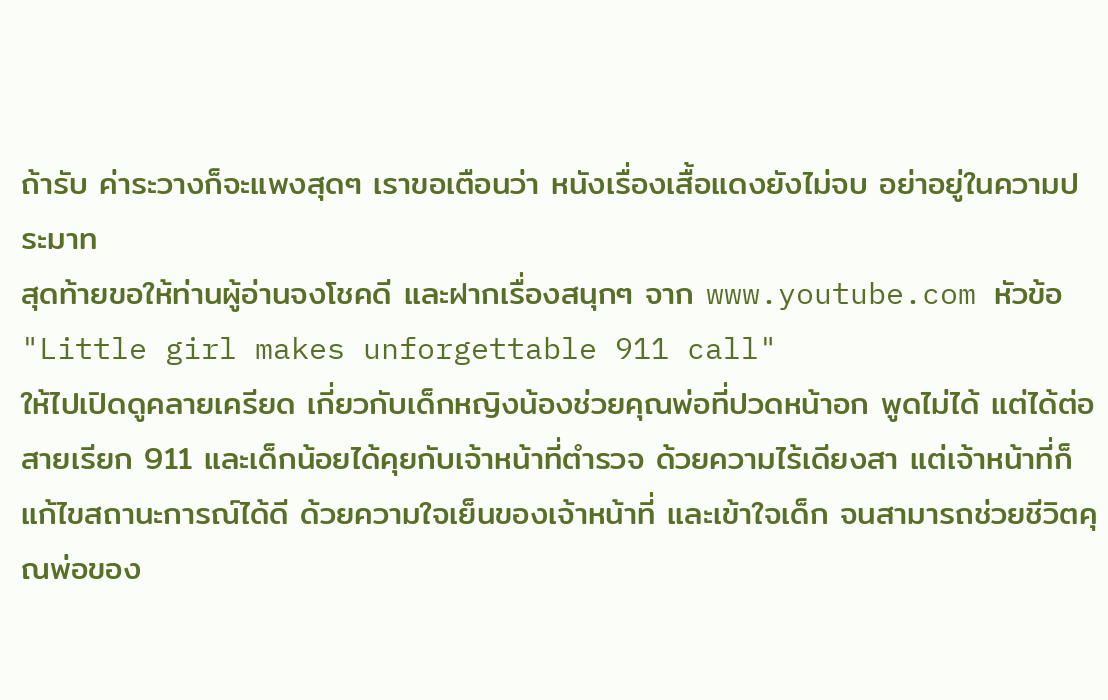ถ้ารับ ค่าระวางก็จะแพงสุดๆ เราขอเตือนว่า หนังเรื่องเสื้อแดงยังไม่จบ อย่าอยู่ในความประมาท
สุดท้ายขอให้ท่านผู้อ่านจงโชคดี และฝากเรื่องสนุกๆ จาก www.youtube.com หัวข้อ "Little girl makes unforgettable 911 call"
ให้ไปเปิดดูคลายเครียด เกี่ยวกับเด็กหญิงน้องช่วยคุณพ่อที่ปวดหน้าอก พูดไม่ได้ แต่ได้ต่อสายเรียก 911 และเด็กน้อยได้คุยกับเจ้าหน้าที่ตำรวจ ด้วยความไร้เดียงสา แต่เจ้าหน้าที่ก็แก้ไขสถานะการณ์ได้ดี ด้วยความใจเย็นของเจ้าหน้าที่ และเข้าใจเด็ก จนสามารถช่วยชีวิตคุณพ่อของ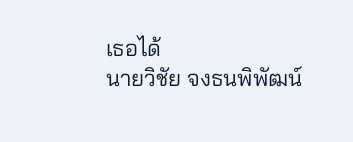เธอได้
นายวิชัย จงธนพิพัฒน์